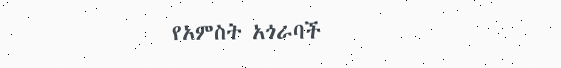የአምስት አጎራባች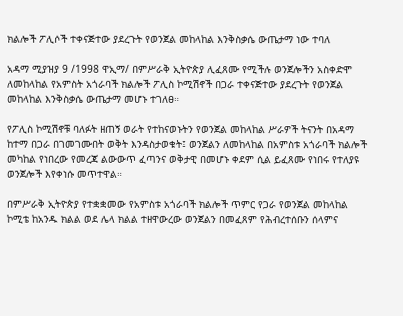ክልሎች ፖሊሶች ተቀናጅተው ያደረጉት የወንጀል መከላከል እንቅስቃሴ ውጤታማ ነው ተባለ

አዳማ ሚያዝያ 9 /1998 ዋኢማ/ በምሥራቅ ኢትዮጵያ ሊፈጸሙ የሚችሉ ወንጀሎችን አስቀድሞ ለመከላከል የአምስት አጎራባች ክልሎች ፖሊስ ኮሚሽኖች በጋራ ተቀናጅተው ያደረጉት የወንጀል መከላከል እንቅስቃሴ ውጤታማ መሆኑ ተገለፀ።

የፖሊስ ኮሚሽኖቹ ባለፉት ዘጠኝ ወራት የተከናወኑትን የወንጀል መከላከል ሥራዎች ትናንት በአዳማ ከተማ በጋራ በገመገሙበት ወቅት እንዳስታወቁት፤ ወንጀልን ለመከላከል በአምስቱ አጎራባች ክልሎች መካከል የነበረው የመረጃ ልውውጥ ፈጣንና ወቅታዊ በመሆኑ ቀደም ሲል ይፈጸሙ የነበሩ የተለያዩ ወንጀሎች እየቀነሱ መጥተዋል።

በምሥራቅ ኢትዮጵያ የተቋቋመው የአምስቱ አጎራባች ክልሎች ጥምር የጋራ የወንጀል መከላከል ኮሚቴ ከአንዱ ክልል ወደ ሌላ ክልል ተዘዋውረው ወንጀልን በመፈጸም የሕብረተሰቡን ሰላምና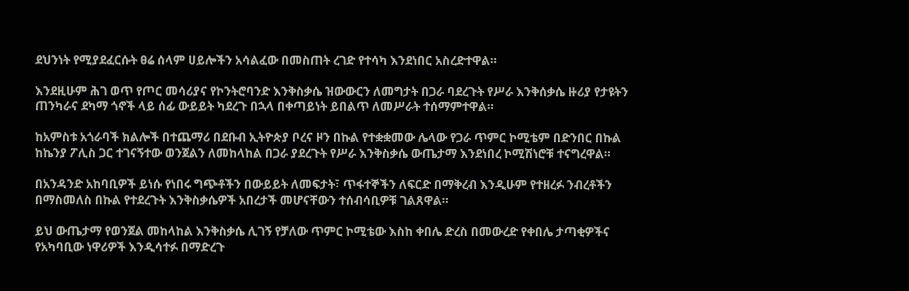ደህንነት የሚያደፈርሱት ፀሬ ሰላም ሀይሎችን አሳልፈው በመስጠት ረገድ የተሳካ እንደነበር አስረድተዋል።

እንደዚሁም ሕገ ወጥ የጦር መሳሪያና የኮንትሮባንድ እንቅስቃሴ ዝውውርን ለመግታት በጋራ ባደረጉት የሥራ እንቅሰቃሴ ዙሪያ የታዩትን ጠንካራና ደካማ ጎኖች ላይ ሰፊ ውይይት ካደረጉ በኋላ በቀጣይነት ይበልጥ ለመሥራት ተሰማምተዋል።

ከአምስቱ አጎራባች ክልሎች በተጨማሪ በደቡብ ኢትዮጵያ ቦረና ዞን በኩል የተቋቋመው ሌላው የጋራ ጥምር ኮሚቴም በድንበር በኩል ከኬንያ ፖሊስ ጋር ተገናኝተው ወንጀልን ለመከላከል በጋራ ያደረጉት የሥራ እንቅስቃሴ ውጤታማ እንደነበረ ኮሚሽነሮቹ ተናግረዋል።

በአንዳንድ አከባቢዎች ይነሱ የነበሩ ግጭቶችን በውይይት ለመፍታት፣ ጥፋተኞችን ለፍርድ በማቅረብ እንዲሁም የተዘረፉ ንብረቶችን በማስመለስ በኩል የተደረጉት እንቅስቃሴዎች አበረታች መሆናቸውን ተሰብሳቢዎቹ ገልጸዋል።

ይህ ውጤታማ የወንጀል መከላከል እንቅስቃሴ ሊገኝ የቻለው ጥምር ኮሚቴው እስከ ቀበሌ ድረስ በመውረድ የቀበሌ ታጣቂዎችና የአካባቢው ነዋሪዎች እንዲሳተፉ በማድረጉ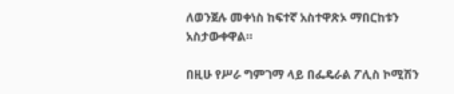ለወንጀሉ መቀነስ ከፍተኛ አስተዋጽኦ ማበርከቱን አስታውቀዋል።

በዚሁ የሥራ ግምገማ ላይ በፌዴራል ፖሊስ ኮሚሽን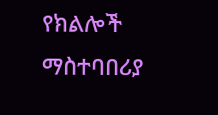የክልሎች ማስተባበሪያ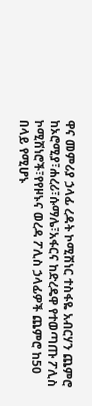ዋና መምሪያ ኃላፊ ረዳት ኮሚሽነር ተስፋዬ አብርሃን ጨምሮ ከኦሮሚያ፣ሐረሪ፣ሱማሌ፣አፋርና ከድረዴዋ የተወጣጡ ፖሊስ ኮሚሽነሮች፣የየዞኑና ወረዳ ፖሊስ ኃላፊዎች ጨምሮ ከ50 በላይ የሚሆኑ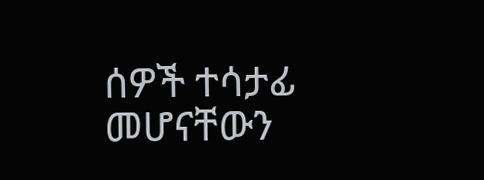ሰዎች ተሳታፊ መሆናቸውን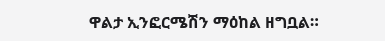ዋልታ ኢንፎርሜሽን ማዕከል ዘግቧል።